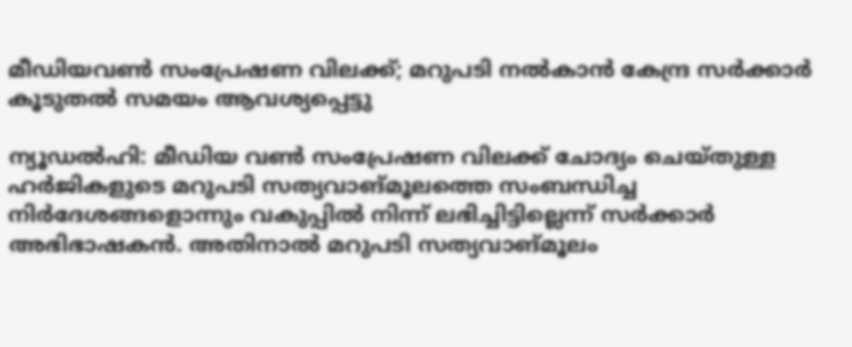മീഡിയവൺ സംപ്രേഷണ വിലക്ക്; മറുപടി നൽകാൻ കേന്ദ്ര സർക്കാർ കൂടുതൽ സമയം ആവശ്യപ്പെട്ടു

ന്യൂഡല്‍ഹി: മീഡിയ വണ്‍ സംപ്രേഷണ വിലക്ക് ചോദ്യം ചെയ്തുള്ള ഹര്‍ജികളുടെ മറുപടി സത്യവാങ്മൂലത്തെ സംബന്ധിച്ച നിര്‍ദേശങ്ങളൊന്നും വകുപ്പില്‍ നിന്ന് ലഭിച്ചിട്ടില്ലെന്ന് സര്‍ക്കാര്‍ അഭിഭാഷകന്‍. അതിനാല്‍ മറുപടി സത്യവാങ്മൂലം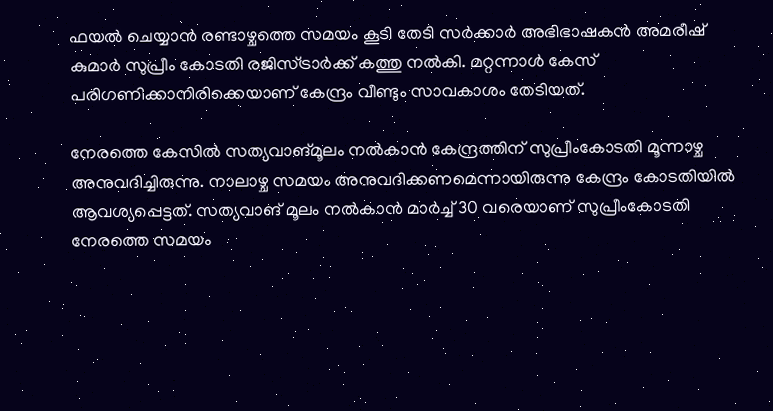ഫയല്‍ ചെയ്യാന്‍ രണ്ടാഴ്ചത്തെ സമയം കൂടി തേടി സര്‍ക്കാര്‍ അഭിഭാഷകന്‍ അമരീഷ് കുമാര്‍ സുപ്രീം കോടതി രജിസ്ട്രാര്‍ക്ക് കത്തു നല്‍കി. മറ്റന്നാൾ കേസ് പരിഗണിക്കാനിരിക്കെയാണ് കേന്ദ്രം വീണ്ടും സാവകാശം തേടിയത്.

നേരത്തെ കേസില്‍‌ സത്യവാങ്മൂലം നല്‍കാന്‍ കേന്ദ്രത്തിന് സുപ്രീംകോടതി മൂന്നാഴ്ച അനുവദിച്ചിരുന്നു. നാലാഴ്ച സമയം അനുവദിക്കണമെന്നായിരുന്നു കേന്ദ്രം കോടതിയില്‍ ആവശ്യപ്പെട്ടത്. സത്യവാങ് മൂലം നൽകാൻ മാർച്ച് 30 വരെയാണ് സുപ്രീംകോടതി നേരത്തെ സമയം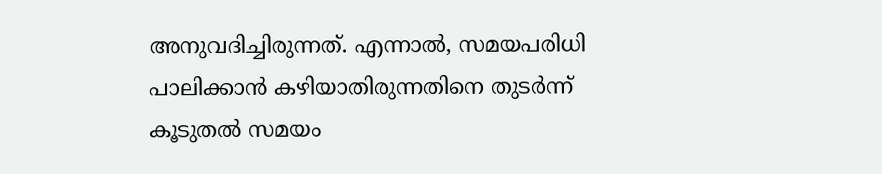അനുവദിച്ചിരുന്നത്. എന്നാൽ, സമയപരിധി പാലിക്കാൻ കഴിയാതിരുന്നതിനെ തുടർന്ന് കൂടുതൽ സമയം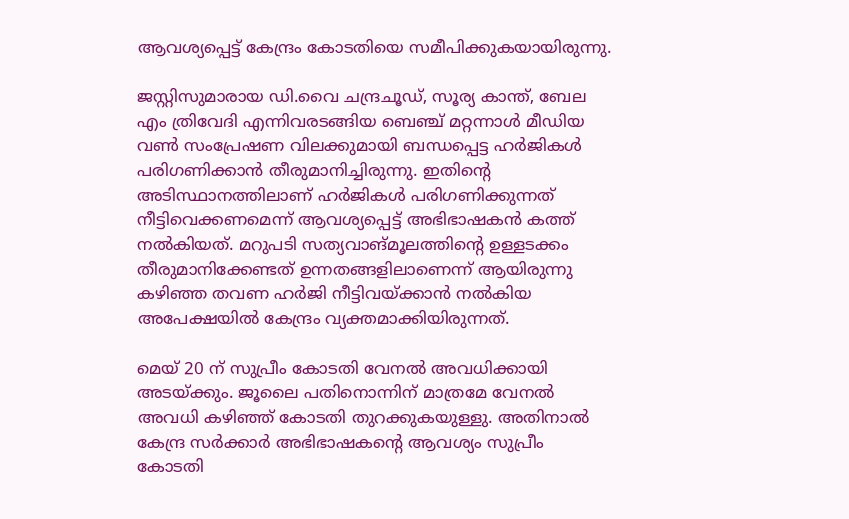ആവശ്യപ്പെട്ട് കേന്ദ്രം കോടതിയെ സമീപിക്കുകയായിരുന്നു.

ജസ്റ്റിസുമാരായ ഡി.വൈ ചന്ദ്രചൂഡ്, സൂര്യ കാന്ത്, ബേല എം ത്രിവേദി എന്നിവരടങ്ങിയ ബെഞ്ച് മറ്റന്നാള്‍ മീഡിയ വണ്‍ സംപ്രേഷണ വിലക്കുമായി ബന്ധപ്പെട്ട ഹര്‍ജികള്‍ പരിഗണിക്കാന്‍ തീരുമാനിച്ചിരുന്നു. ഇതിന്റെ അടിസ്ഥാനത്തിലാണ് ഹര്‍ജികള്‍ പരിഗണിക്കുന്നത് നീട്ടിവെക്കണമെന്ന് ആവശ്യപ്പെട്ട് അഭിഭാഷകന്‍ കത്ത് നല്‍കിയത്. മറുപടി സത്യവാങ്മൂലത്തിന്റെ ഉള്ളടക്കം തീരുമാനിക്കേണ്ടത് ഉന്നതങ്ങളിലാണെന്ന് ആയിരുന്നു കഴിഞ്ഞ തവണ ഹര്‍ജി നീട്ടിവയ്ക്കാന്‍ നല്‍കിയ അപേക്ഷയില്‍ കേന്ദ്രം വ്യക്തമാക്കിയിരുന്നത്.

മെയ് 20 ന് സുപ്രീം കോടതി വേനല്‍ അവധിക്കായി അടയ്ക്കും. ജൂലൈ പതിനൊന്നിന് മാത്രമേ വേനല്‍ അവധി കഴിഞ്ഞ് കോടതി തുറക്കുകയുള്ളു. അതിനാല്‍ കേന്ദ്ര സര്‍ക്കാര്‍ അഭിഭാഷകന്റെ ആവശ്യം സുപ്രീം കോടതി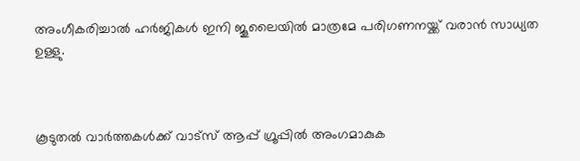അംഗീകരിച്ചാല്‍ ഹര്‍ജികള്‍ ഇനി ജൂലൈയില്‍ മാത്രമേ പരിഗണനയ്ക്ക് വരാന്‍ സാധ്യത ഉള്ളു.



കൂടുതൽ വാർത്തകൾക്ക് വാട്സ് ആപ്പ് ഗ്രൂപ്പിൽ അംഗമാകുക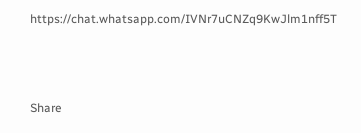https://chat.whatsapp.com/IVNr7uCNZq9KwJlm1nff5T



Share